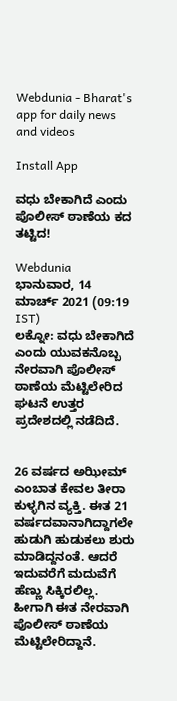Webdunia - Bharat's app for daily news and videos

Install App

ವಧು ಬೇಕಾಗಿದೆ ಎಂದು ಪೊಲೀಸ್ ಠಾಣೆಯ ಕದ ತಟ್ಟಿದ!

Webdunia
ಭಾನುವಾರ, 14 ಮಾರ್ಚ್ 2021 (09:19 IST)
ಲಕ್ನೋ: ವಧು ಬೇಕಾಗಿದೆ ಎಂದು ಯುವಕನೊಬ್ಬ ನೇರವಾಗಿ ಪೊಲೀಸ್ ಠಾಣೆಯ ಮೆಟ್ಟಿಲೇರಿದ ಘಟನೆ ಉತ್ತರ ಪ್ರದೇಶದಲ್ಲಿ ನಡೆದಿದೆ.


26 ವರ್ಷದ ಅಝೀಮ್ ಎಂಬಾತ ಕೇವಲ ತೀರಾ ಕುಳ್ಳಗಿನ ವ್ಯಕ್ತಿ. ಈತ 21 ವರ್ಷದವಾನಾಗಿದ್ದಾಗಲೇ ಹುಡುಗಿ ಹುಡುಕಲು ಶುರು ಮಾಡಿದ್ದನಂತೆ. ಆದರೆ ಇದುವರೆಗೆ ಮದುವೆಗೆ ಹೆಣ‍್ಣು ಸಿಕ್ಕಿರಲಿಲ್ಲ. ಹೀಗಾಗಿ ಈತ ನೇರವಾಗಿ ಪೊಲೀಸ್ ಠಾಣೆಯ ಮೆಟ್ಟಿಲೇರಿದ್ದಾನೆ.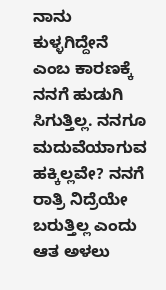ನಾನು ಕುಳ್ಳಗಿದ್ದೇನೆ ಎಂಬ ಕಾರಣಕ್ಕೆ ನನಗೆ ಹುಡುಗಿ ಸಿಗುತ್ತಿಲ್ಲ. ನನಗೂ ಮದುವೆಯಾಗುವ ಹಕ್ಕಿಲ್ಲವೇ? ನನಗೆ ರಾತ್ರಿ ನಿದ್ರೆಯೇ ಬರುತ್ತಿಲ್ಲ ಎಂದು ಆತ ಅಳಲು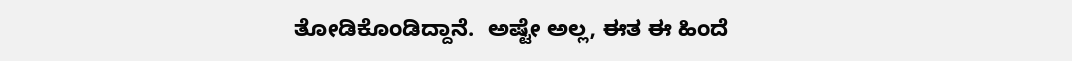ತೋಡಿಕೊಂಡಿದ್ದಾನೆ.  ಅಷ್ಟೇ ಅಲ್ಲ, ಈತ ಈ ಹಿಂದೆ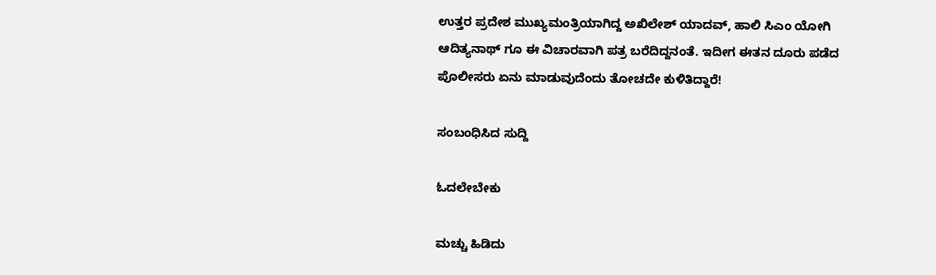ಉತ್ತರ ಪ್ರದೇಶ ಮುಖ್ಯಮಂತ್ರಿಯಾಗಿದ್ದ ಅಖಿಲೇಶ್ ಯಾದವ್, ಹಾಲಿ ಸಿಎಂ ಯೋಗಿ ಆದಿತ್ಯನಾಥ್ ಗೂ ಈ ವಿಚಾರವಾಗಿ ಪತ್ರ ಬರೆದಿದ್ದನಂತೆ. ಇದೀಗ ಈತನ ದೂರು ಪಡೆದ ಪೊಲೀಸರು ಏನು ಮಾಡುವುದೆಂದು ತೋಚದೇ ಕುಳಿತಿದ್ದಾರೆ!

ಸಂಬಂಧಿಸಿದ ಸುದ್ದಿ

ಓದಲೇಬೇಕು

ಮಚ್ಚು ಹಿಡಿದು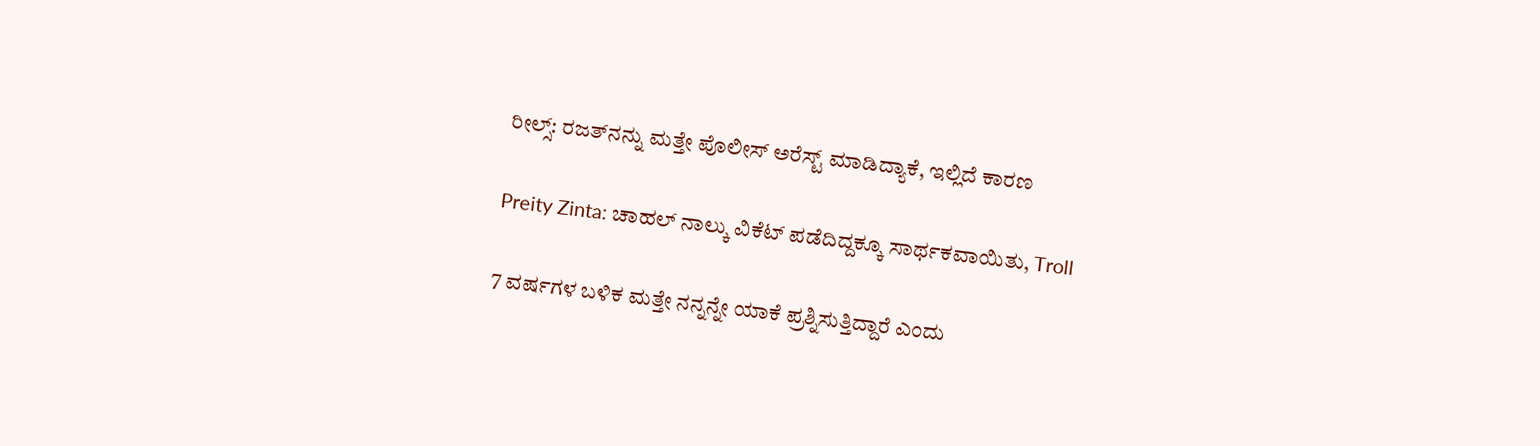ರೀಲ್ಸ್‌: ರಜತ್‌ನನ್ನು ಮತ್ತೇ ಪೊಲೀಸ್ ಅರೆಸ್ಟ್ ಮಾಡಿದ್ಯಾಕೆ, ಇಲ್ಲಿದೆ ಕಾರಣ

Preity Zinta: ಚಾಹಲ್ ನಾಲ್ಕು ವಿಕೆಟ್ ಪಡೆದಿದ್ದಕ್ಕೂ ಸಾರ್ಥಕವಾಯಿತು, Troll

7 ವರ್ಷಗಳ ಬಳಿಕ ಮತ್ತೇ ನನ್ನನ್ನೇ ಯಾಕೆ ಪ್ರಶ್ನಿಸುತ್ತಿದ್ದಾರೆ ಎಂದು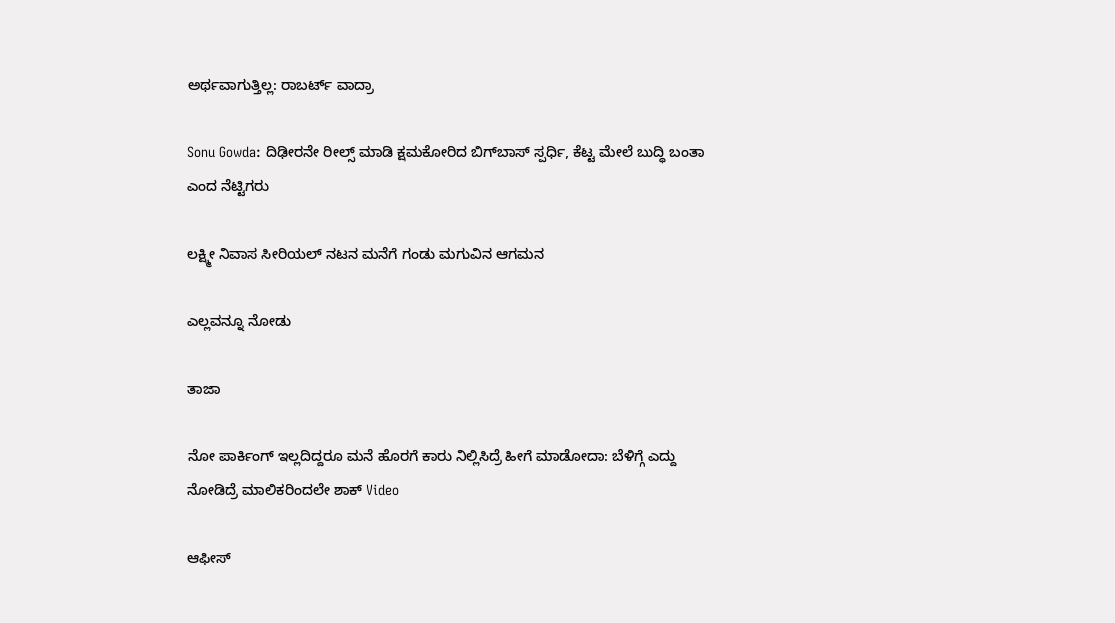ಅರ್ಥವಾಗುತ್ತಿಲ್ಲ: ರಾಬರ್ಟ್‌ ವಾದ್ರಾ

Sonu Gowda: ದಿಢೀರನೇ ರೀಲ್ಸ್ ಮಾಡಿ ಕ್ಷಮಕೋರಿದ ಬಿಗ್‌ಬಾಸ್‌ ಸ್ಪರ್ಧಿ, ಕೆಟ್ಟ ಮೇಲೆ ಬುದ್ಧಿ ಬಂತಾ ಎಂದ ನೆಟ್ಟಿಗರು

ಲಕ್ಷ್ಮೀ ನಿವಾಸ ಸೀರಿಯಲ್ ನಟನ ಮನೆಗೆ ಗಂಡು ಮಗುವಿನ ಆಗಮನ

ಎಲ್ಲವನ್ನೂ ನೋಡು

ತಾಜಾ

ನೋ ಪಾರ್ಕಿಂಗ್ ಇಲ್ಲದಿದ್ದರೂ ಮನೆ ಹೊರಗೆ ಕಾರು ನಿಲ್ಲಿಸಿದ್ರೆ ಹೀಗೆ ಮಾಡೋದಾ: ಬೆಳಿಗ್ಗೆ ಎದ್ದು ನೋಡಿದ್ರೆ ಮಾಲಿಕರಿಂದಲೇ ಶಾಕ್ Video

ಆಫೀಸ್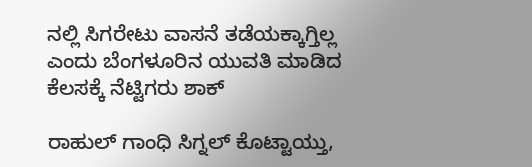ನಲ್ಲಿ ಸಿಗರೇಟು ವಾಸನೆ ತಡೆಯಕ್ಕಾಗ್ತಿಲ್ಲ ಎಂದು ಬೆಂಗಳೂರಿನ ಯುವತಿ ಮಾಡಿದ ಕೆಲಸಕ್ಕೆ ನೆಟ್ಟಿಗರು ಶಾಕ್

ರಾಹುಲ್ ಗಾಂಧಿ ಸಿಗ್ನಲ್ ಕೊಟ್ಟಾಯ್ತು,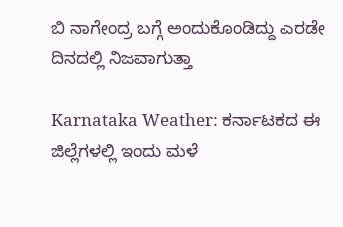ಬಿ ನಾಗೇಂದ್ರ ಬಗ್ಗೆ ಅಂದುಕೊಂಡಿದ್ದು ಎರಡೇ ದಿನದಲ್ಲಿ ನಿಜವಾಗುತ್ತಾ

Karnataka Weather: ಕರ್ನಾಟಕದ ಈ ಜಿಲ್ಲೆಗಳಲ್ಲಿ ಇಂದು ಮಳೆ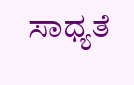ಸಾಧ್ಯತೆ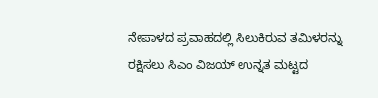ನೇಪಾಳದ ಪ್ರವಾಹದಲ್ಲಿ ಸಿಲುಕಿರುವ ತಮಿಳರನ್ನು ರಕ್ಷಿಸಲು ಸಿಎಂ ವಿಜಯ್ ಉನ್ನತ ಮಟ್ಟದ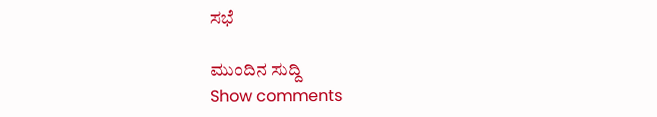ಸಭೆ

ಮುಂದಿನ ಸುದ್ದಿ
Show comments